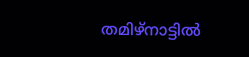തമിഴ്നാട്ടിൽ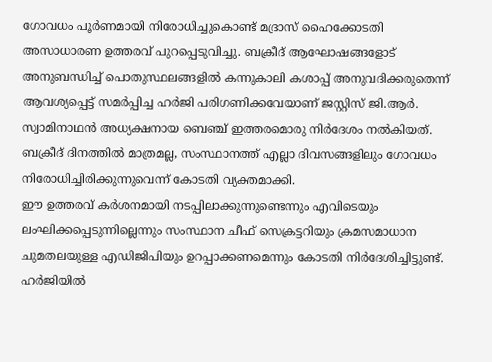ഗോവധം പൂർണമായി നിരോധിച്ചുകൊണ്ട് മദ്രാസ് ഹൈക്കോടതി അസാധാരണ ഉത്തരവ് പുറപ്പെടുവിച്ചു. ബക്രീദ് ആഘോഷങ്ങളോട് അനുബന്ധിച്ച് പൊതുസ്ഥലങ്ങളിൽ കന്നുകാലി കശാപ്പ് അനുവദിക്കരുതെന്ന് ആവശ്യപ്പെട്ട് സമർപ്പിച്ച ഹർജി പരിഗണിക്കവേയാണ് ജസ്റ്റിസ് ജി.ആർ.
സ്വാമിനാഥൻ അധ്യക്ഷനായ ബെഞ്ച് ഇത്തരമൊരു നിർദേശം നൽകിയത്. ബക്രീദ് ദിനത്തിൽ മാത്രമല്ല, സംസ്ഥാനത്ത് എല്ലാ ദിവസങ്ങളിലും ഗോവധം നിരോധിച്ചിരിക്കുന്നുവെന്ന് കോടതി വ്യക്തമാക്കി.
ഈ ഉത്തരവ് കർശനമായി നടപ്പിലാക്കുന്നുണ്ടെന്നും എവിടെയും ലംഘിക്കപ്പെടുന്നില്ലെന്നും സംസ്ഥാന ചീഫ് സെക്രട്ടറിയും ക്രമസമാധാന ചുമതലയുള്ള എഡിജിപിയും ഉറപ്പാക്കണമെന്നും കോടതി നിർദേശിച്ചിട്ടുണ്ട്. ഹർജിയിൽ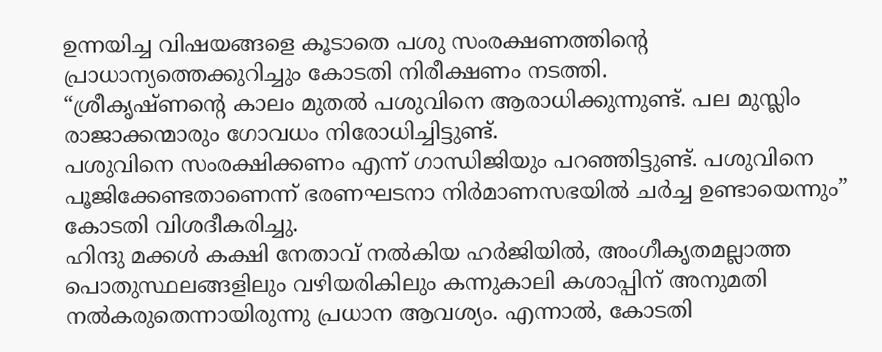ഉന്നയിച്ച വിഷയങ്ങളെ കൂടാതെ പശു സംരക്ഷണത്തിന്റെ പ്രാധാന്യത്തെക്കുറിച്ചും കോടതി നിരീക്ഷണം നടത്തി.
“ശ്രീകൃഷ്ണന്റെ കാലം മുതൽ പശുവിനെ ആരാധിക്കുന്നുണ്ട്. പല മുസ്ലിം രാജാക്കന്മാരും ഗോവധം നിരോധിച്ചിട്ടുണ്ട്.
പശുവിനെ സംരക്ഷിക്കണം എന്ന് ഗാന്ധിജിയും പറഞ്ഞിട്ടുണ്ട്. പശുവിനെ പൂജിക്കേണ്ടതാണെന്ന് ഭരണഘടനാ നിർമാണസഭയിൽ ചർച്ച ഉണ്ടായെന്നും” കോടതി വിശദീകരിച്ചു.
ഹിന്ദു മക്കൾ കക്ഷി നേതാവ് നൽകിയ ഹർജിയിൽ, അംഗീകൃതമല്ലാത്ത പൊതുസ്ഥലങ്ങളിലും വഴിയരികിലും കന്നുകാലി കശാപ്പിന് അനുമതി നൽകരുതെന്നായിരുന്നു പ്രധാന ആവശ്യം. എന്നാൽ, കോടതി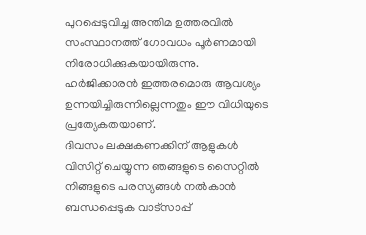പുറപ്പെടുവിച്ച അന്തിമ ഉത്തരവിൽ സംസ്ഥാനത്ത് ഗോവധം പൂർണമായി നിരോധിക്കുകയായിരുന്നു.
ഹർജിക്കാരൻ ഇത്തരമൊരു ആവശ്യം ഉന്നയിച്ചിരുന്നില്ലെന്നതും ഈ വിധിയുടെ പ്രത്യേകതയാണ്.
ദിവസം ലക്ഷകണക്കിന് ആളുകൾ വിസിറ്റ് ചെയ്യുന്ന ഞങ്ങളുടെ സൈറ്റിൽ നിങ്ങളുടെ പരസ്യങ്ങൾ നൽകാൻ ബന്ധപ്പെടുക വാട്സാപ്പ്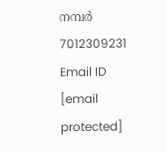നമ്പർ 7012309231 Email ID [email protected]